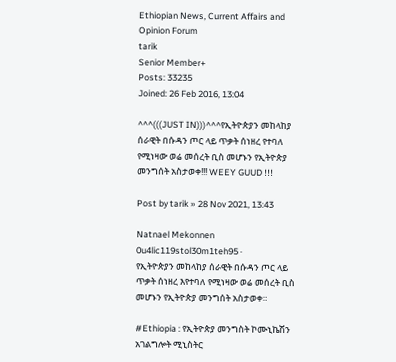Ethiopian News, Current Affairs and Opinion Forum
tarik
Senior Member+
Posts: 33235
Joined: 26 Feb 2016, 13:04

^^^(((JUST IN)))^^^የኢትዮጵያን መከላከያ ሰራዊት በሱዳን ጦር ላይ ጥቃት ሰነዘረ የተባለ የሚነዛው ወሬ መሰረት ቢስ መሆኑን የኢትዮጵያ መንግሰት አስታወቀ!!! WEEY GUUD !!!

Post by tarik » 28 Nov 2021, 13:43

Natnael Mekonnen
0u4lic119stol30m1teh95 ·
የኢትዮጵያን መከላከያ ሰራዊት በሱዳን ጦር ላይ ጥቃት ሰነዘረ እየተባለ የሚነዛው ወሬ መሰረት ቢስ መሆኑን የኢትዮጵያ መንግሰት አስታወቀ።

#Ethiopia : የኢትዮጵያ መንግስት ኮሙኒኬሽን አገልግሎት ሚኒስትር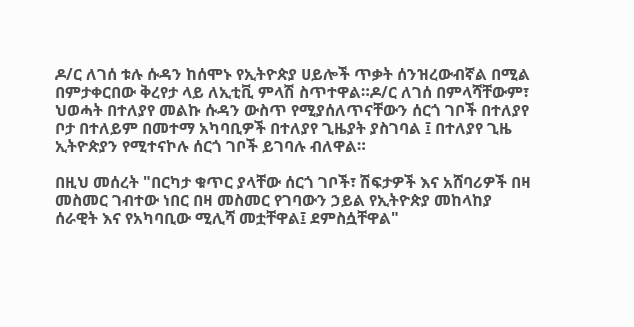ዶ/ር ለገሰ ቱሉ ሱዳን ከሰሞኑ የኢትዮጵያ ሀይሎች ጥቃት ሰንዝረውብኛል በሚል በምታቀርበው ቅረየታ ላይ ለኢቲቪ ምላሽ ስጥተዋል።ዶ/ር ለገሰ በምላሻቸውም፣ ህወሓት በተለያየ መልኩ ሱዳን ውስጥ የሚያሰለጥናቸውን ሰርጎ ገቦች በተለያየ ቦታ በተለይም በመተማ አካባቢዎች በተለያየ ጊዜያት ያስገባል ፤ በተለያየ ጊዜ ኢትዮጵያን የሚተናኮሉ ሰርጎ ገቦች ይገባሉ ብለዋል።

በዚህ መሰረት "በርካታ ቁጥር ያላቸው ሰርጎ ገቦች፣ ሽፍታዎች እና አሸባሪዎች በዛ መስመር ገብተው ነበር በዛ መስመር የገባውን ኃይል የኢትዮጵያ መከላከያ ሰራዊት እና የአካባቢው ሚሊሻ መቷቸዋል፤ ደምስሷቸዋል"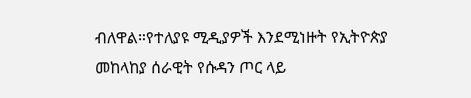ብለዋል።የተለያዩ ሚዲያዎች እንደሚነዙት የኢትዮጵያ መከላከያ ሰራዊት የሱዳን ጦር ላይ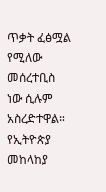ጥቃት ፈፅሟል የሚለው መሰረተቢስ ነው ሲሉም አስረድተዋል።
የኢትዮጵያ መከላከያ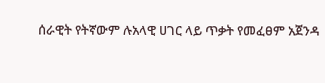ሰራዊት የትኛውም ሉአላዊ ሀገር ላይ ጥቃት የመፈፀም አጀንዳ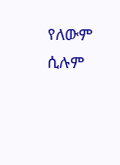የለውም ሲሉም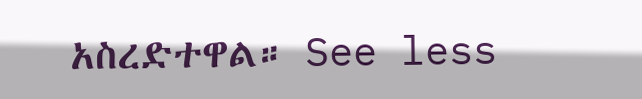አስረድተዋል። See less